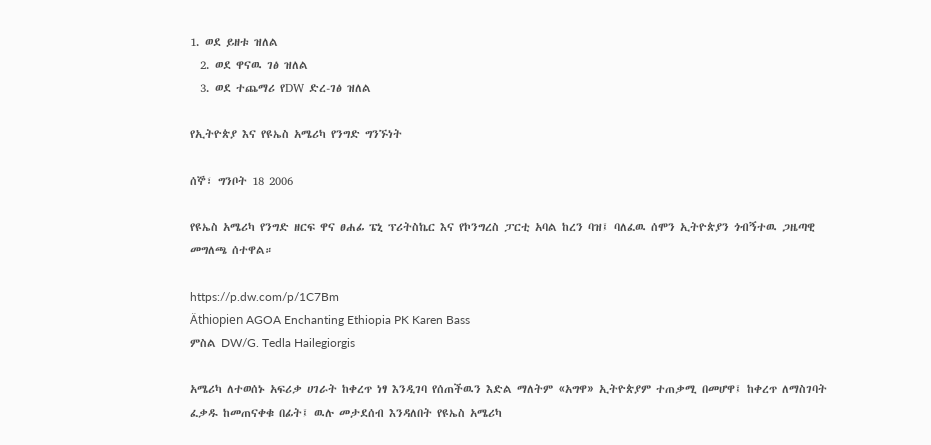1. ወደ ይዘቱ ዝለል
  2. ወደ ዋናዉ ገፅ ዝለል
  3. ወደ ተጨማሪ የDW ድረ-ገፅ ዝለል

የኢትዮጵያ እና የዩኤስ አሜሪካ የንግድ ግንኙነት

ሰኞ፣ ግንቦት 18 2006

የዩኤስ አሜሪካ የንግድ ዘርፍ ዋና ፀሐፊ ፔኒ ፕሪትስኬር እና የኮንግረስ ፓርቲ አባል ከረን ባዝ፤ ባለፈዉ ሰሞን ኢትዮጵያን ጎብኝተዉ ጋዜጣዊ መግለጫ ሰተዋል።

https://p.dw.com/p/1C7Bm
Äthiopien AGOA Enchanting Ethiopia PK Karen Bass
ምስል DW/G. Tedla Hailegiorgis

አሜሪካ ለተወሰኑ አፍሪቃ ሀገራት ከቀረጥ ነፃ እንዲገባ የሰጠችዉን እድል ማለትም «አግዋ» ኢትዮጵያም ተጠቃሚ በመሆዋ፤ ከቀረጥ ለማስገባት ፈቃዱ ከመጠናቀቁ በፊት፤ ዉሉ መታደሰብ እንዳለበት የዩኤስ አሜሪካ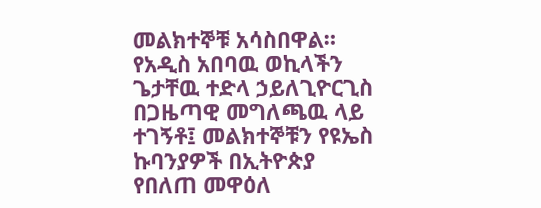መልክተኞቹ አሳስበዋል። የአዲስ አበባዉ ወኪላችን ጌታቸዉ ተድላ ኃይለጊዮርጊስ በጋዜጣዊ መግለጫዉ ላይ ተገኝቶ፤ መልክተኞቹን የዩኤስ ኩባንያዎች በኢትዮጵያ የበለጠ መዋዕለ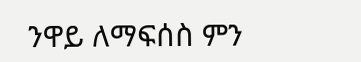ንዋይ ለማፍሰስ ምን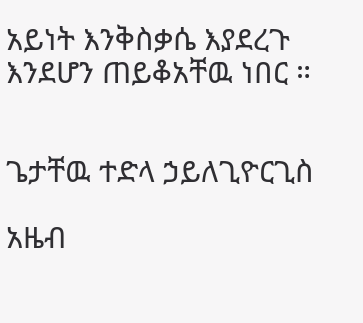አይነት እንቅስቃሴ እያደረጉ እንደሆን ጠይቆአቸዉ ነበር ።


ጌታቸዉ ተድላ ኃይለጊዮርጊስ

አዜብ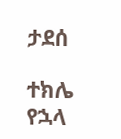ታደሰ

ተክሌ የኋላ